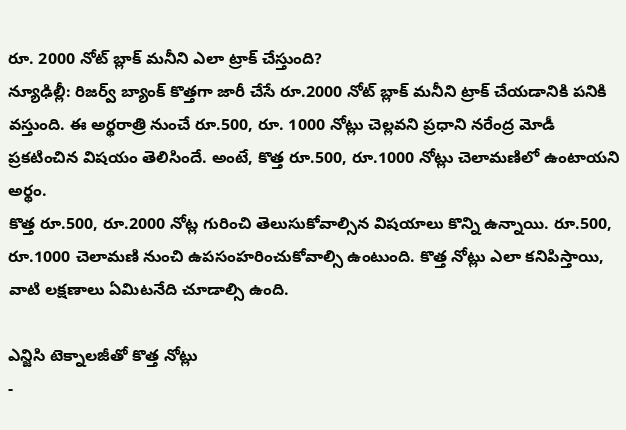రూ. 2000 నోట్ బ్లాక్ మనీని ఎలా ట్రాక్ చేస్తుంది?
న్యూఢిల్లీ: రిజర్వ్ బ్యాంక్ కొత్తగా జారీ చేసే రూ.2000 నోట్ బ్లాక్ మనీని ట్రాక్ చేయడానికి పనికి వస్తుంది. ఈ అర్థరాత్రి నుంచే రూ.500, రూ. 1000 నోట్లు చెల్లవని ప్రధాని నరేంద్ర మోడీ ప్రకటించిన విషయం తెలిసిందే. అంటే, కొత్త రూ.500, రూ.1000 నోట్లు చెలామణిలో ఉంటాయని అర్థం.
కొత్త రూ.500, రూ.2000 నోట్ల గురించి తెలుసుకోవాల్సిన విషయాలు కొన్ని ఉన్నాయి. రూ.500, రూ.1000 చెలామణి నుంచి ఉపసంహరించుకోవాల్సి ఉంటుంది. కొత్త నోట్లు ఎలా కనిపిస్తాయి, వాటి లక్షణాలు ఏమిటనేది చూడాల్సి ఉంది.

ఎన్జిసి టెక్నాలజీతో కొత్త నోట్లు
-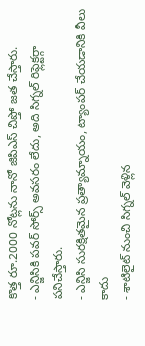కొత్త రూ.2000 నోట్లను నానో జిపిఎస్ చిప్తో జత చేస్తారు.
- ఎన్జిసికి పవర్ సోర్స్ అవసరం లేదు, అది సిగ్నల్ రిఫ్లెక్టర్గా పనిచేస్తారు.
- ఎన్జిసి సురక్షితమైన ప్రత్యామ్నాయం, ట్యాంపర్ చేయడానికి వీలు కాదు
- శాటిలైట్ నుంచి సిగ్నల్ వెళ్లిన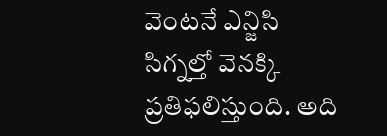వెంటనే ఎన్జిసి సిగ్నల్తో వెనక్కి ప్రతిఫలిస్తుంది. అది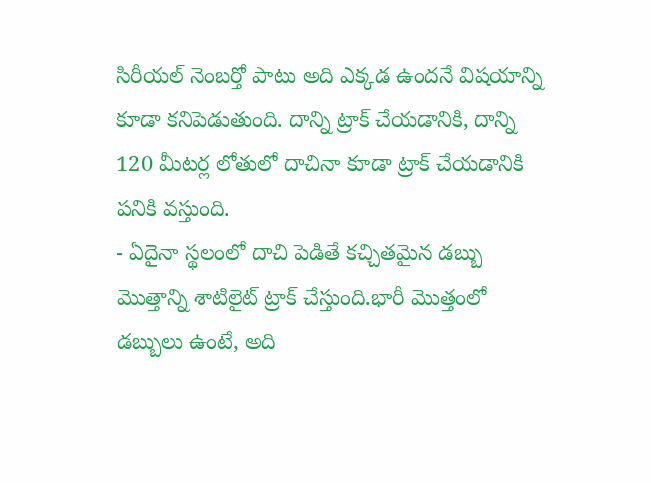సిరీయల్ నెంబర్తో పాటు అది ఎక్కడ ఉందనే విషయాన్ని కూడా కనిపెడుతుంది. దాన్ని ట్రాక్ చేయడానికి, దాన్ని 120 మీటర్ల లోతులో దాచినా కూడా ట్రాక్ చేయడానికి పనికి వస్తుంది.
- ఏదైనా స్థలంలో దాచి పెడితే కచ్చితమైన డబ్బు మొత్తాన్ని శాటిలైట్ ట్రాక్ చేస్తుంది.భారీ మొత్తంలో డబ్బులు ఉంటే, అది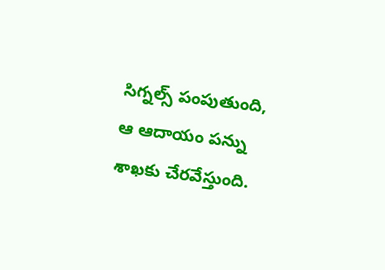సిగ్నల్స్ పంపుతుంది, ఆ ఆదాయం పన్ను శాఖకు చేరవేస్తుంది.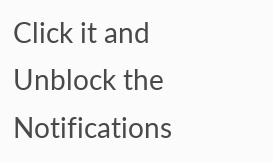Click it and Unblock the Notifications